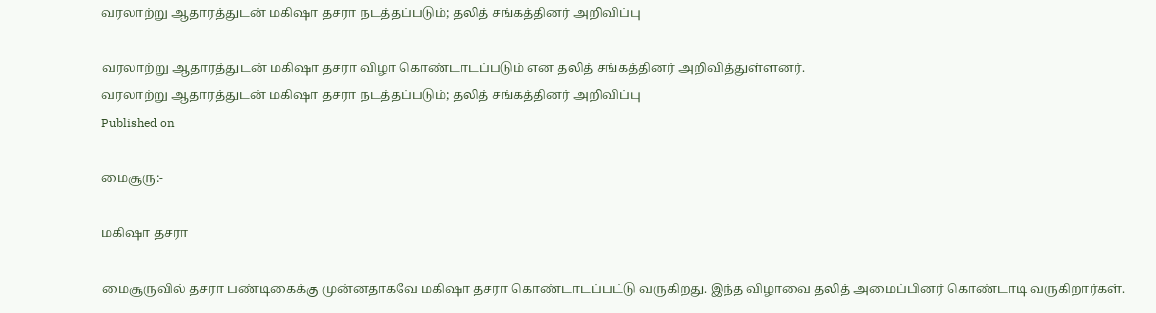வரலாற்று ஆதாரத்துடன் மகிஷா தசரா நடத்தப்படும்; தலித் சங்கத்தினர் அறிவிப்பு

வரலாற்று ஆதாரத்துடன் மகிஷா தசரா விழா கொண்டாடப்படும் என தலித் சங்கத்தினர் அறிவித்துள்ளனர்.
வரலாற்று ஆதாரத்துடன் மகிஷா தசரா நடத்தப்படும்; தலித் சங்கத்தினர் அறிவிப்பு
Published on

மைசூரு:-

மகிஷா தசரா

மைசூருவில் தசரா பண்டிகைக்கு முன்னதாகவே மகிஷா தசரா கொண்டாடப்பட்டு வருகிறது. இந்த விழாவை தலித் அமைப்பினர் கொண்டாடி வருகிறார்கள்.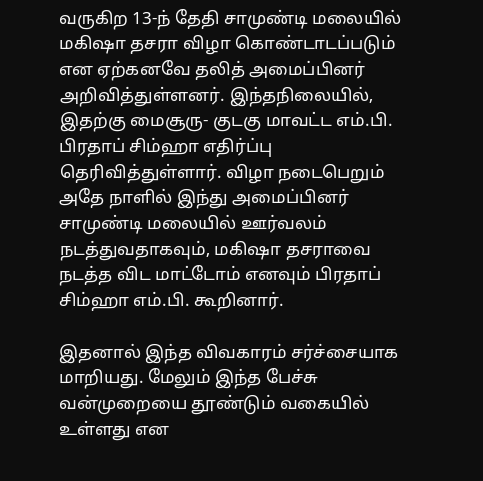வருகிற 13-ந் தேதி சாமுண்டி மலையில் மகிஷா தசரா விழா கொண்டாடப்படும் என ஏற்கனவே தலித் அமைப்பினர் அறிவித்துள்ளனர். இந்தநிலையில், இதற்கு மைசூரு- குடகு மாவட்ட எம்.பி. பிரதாப் சிம்ஹா எதிர்ப்பு தெரிவித்துள்ளார். விழா நடைபெறும் அதே நாளில் இந்து அமைப்பினர் சாமுண்டி மலையில் ஊர்வலம் நடத்துவதாகவும், மகிஷா தசராவை நடத்த விட மாட்டோம் எனவும் பிரதாப் சிம்ஹா எம்.பி. கூறினார்.

இதனால் இந்த விவகாரம் சர்ச்சையாக மாறியது. மேலும் இந்த பேச்சு வன்முறையை தூண்டும் வகையில் உள்ளது என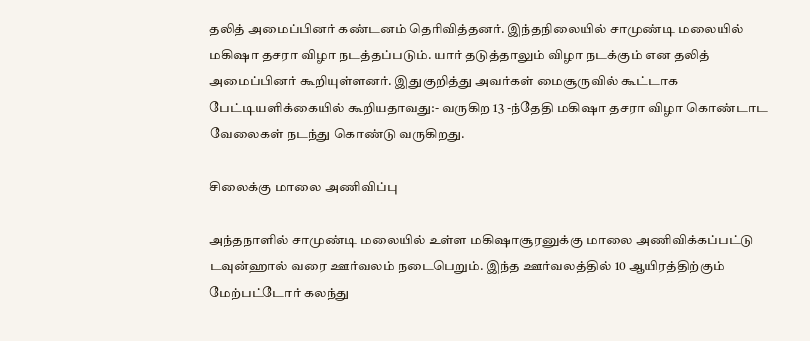தலித் அமைப்பினர் கண்டனம் தெரிவித்தனர். இந்தநிலையில் சாமுண்டி மலையில் மகிஷா தசரா விழா நடத்தப்படும். யார் தடுத்தாலும் விழா நடக்கும் என தலித் அமைப்பினர் கூறியுள்ளனர். இதுகுறித்து அவர்கள் மைசூருவில் கூட்டாக பேட்டியளிக்கையில் கூறியதாவது:- வருகிற 13 -ந்தேதி மகிஷா தசரா விழா கொண்டாட வேலைகள் நடந்து கொண்டு வருகிறது.

சிலைக்கு மாலை அணிவிப்பு

அந்தநாளில் சாமுண்டி மலையில் உள்ள மகிஷாசூரனுக்கு மாலை அணிவிக்கப்பட்டு டவுன்ஹால் வரை ஊர்வலம் நடைபெறும். இந்த ஊர்வலத்தில் 10 ஆயிரத்திற்கும் மேற்பட்டோர் கலந்து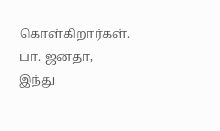கொள்கிறார்கள். பா. ஜனதா, இந்து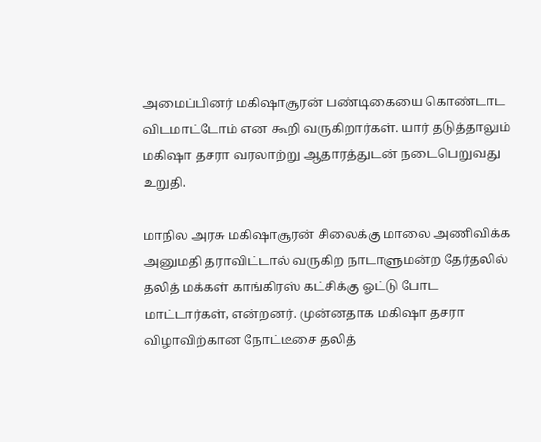அமைப்பினர் மகிஷாசூரன் பண்டிகையை கொண்டாட விடமாட்டோம் என கூறி வருகிறார்கள். யார் தடுத்தாலும் மகிஷா தசரா வரலாற்று ஆதாரத்துடன் நடைபெறுவது உறுதி.

மாநில அரசு மகிஷாசூரன் சிலைக்கு மாலை அணிவிக்க அனுமதி தராவிட்டால் வருகிற நாடாளுமன்ற தேர்தலில் தலித் மக்கள் காங்கிரஸ் கட்சிக்கு ஓட்டு போட மாட்டார்கள், என்றனர். முன்னதாக மகிஷா தசரா விழாவிற்கான நோட்டீசை தலித்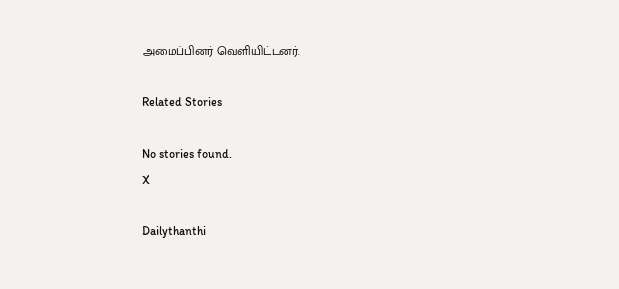அமைப்பினர் வெளியிட்டனர்.

Related Stories

No stories found.
X

Dailythanthi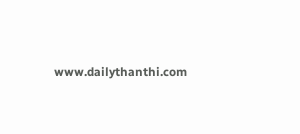www.dailythanthi.com